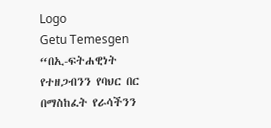Logo
Getu Temesgen
“በኢ-ፍትሐዊነት የተዘጋብንን የባህር በር በማስከፈት የራሳችንን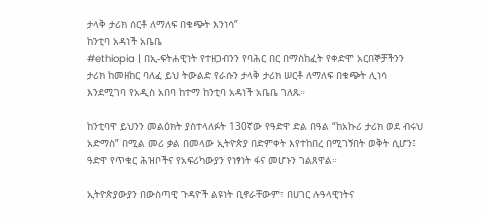ታላቅ ታሪክ ሰርቶ ለማለፍ በቁጭት እንነሳ”
ከንቲባ አዳነች አቤቤ
#ethiopia | በኢ-ፍትሐዊነት የተዘጋብንን የባሕር በር በማስከፈት የቀድሞ አርበኞቻችንን ታሪክ ከመዘከር ባለፈ ይህ ትውልድ የራሱን ታላቅ ታሪክ ሠርቶ ለማለፍ በቁጭት ሊነሳ እንደሚገባ የአዲስ አበባ ከተማ ከንቲባ አዳነች አቤቤ ገለጹ።

ከንቲባዋ ይህንን መልዕክት ያስተላለፉት 130ኛው የዓድዋ ድል በዓል “ከአኩሪ ታሪክ ወደ ብሩህ አድማስ” በሚል መሪ ቃል በመላው ኢትዮጵያ በድምቀት እየተከበረ በሚገኝበት ወቅት ሲሆን፤ ዓድዋ የጥቁር ሕዝቦችና የአፍሪካውያን የነፃነት ፋና መሆኑን ገልጸዋል።

ኢትዮጵያውያን በውስጣዊ ጉዳዮች ልዩነት ቢኖራቸውም፣ በሀገር ሉዓላዊነትና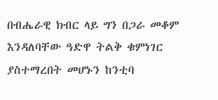በብሔራዊ ክብር ላይ ግን በጋራ መቆም እንዳለባቸው ዓድዋ ትልቅ ቁምነገር ያስተማረበት መሆኑን ከንቲባ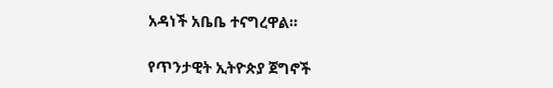አዳነች አቤቤ ተናግረዋል።

የጥንታዊት ኢትዮጵያ ጀግኖች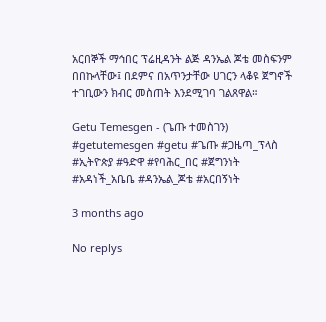አርበኞች ማኅበር ፕሬዚዳንት ልጅ ዳንኤል ጆቴ መስፍንም በበኩላቸው፤ በደምና በአጥንታቸው ሀገርን ላቆዩ ጀግኖች ተገቢውን ክብር መስጠት እንደሚገባ ገልጸዋል።

Getu Temesgen - (ጌጡ ተመስገን)
#getutemesgen #getu #ጌጡ #ጋዜጣ_ፕላስ #ኢትዮጵያ #ዓድዋ #የባሕር_በር #ጀግንነት #አዳነች_አቤቤ #ዳንኤል_ጆቴ #አርበኝነት

3 months ago

No replys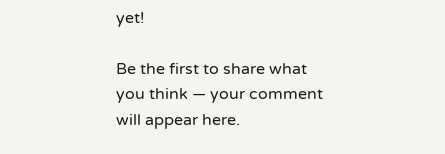yet!

Be the first to share what you think — your comment will appear here.